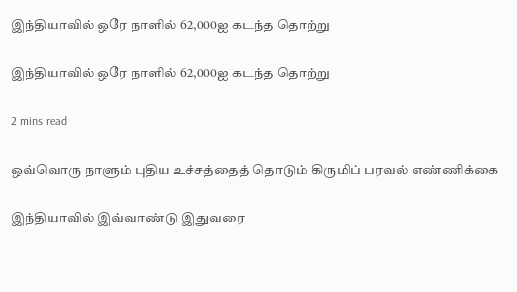இந்தியாவில் ஒரே நாளில் 62,000ஐ கடந்த தொற்று

இந்தியாவில் ஒரே நாளில் 62,000ஐ கடந்த தொற்று

2 mins read

ஒவ்வொரு நாளும் புதிய உச்சத்தைத் தொடும் கிருமிப் பரவல் எண்ணிக்கை

இந்தியாவில் இவ்வாண்டு இதுவரை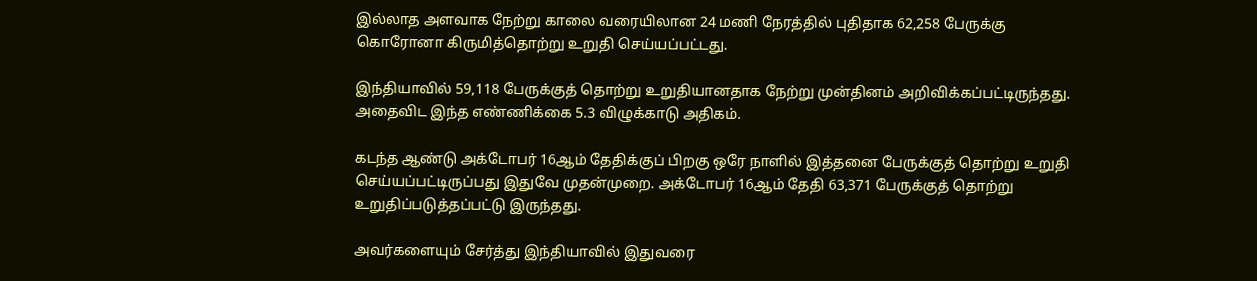இல்லாத அளவாக நேற்று காலை வரையிலான 24 மணி நேரத்தில் புதிதாக 62,258 பேருக்கு கொரோனா கிருமித்தொற்று உறுதி செய்யப்பட்டது.

இந்தியாவில் 59,118 பேருக்குத் தொற்று உறுதியானதாக நேற்று முன்தினம் அறிவிக்கப்பட்டிருந்தது. அதைவிட இந்த எண்ணிக்கை 5.3 விழுக்காடு அதிகம்.

கடந்த ஆண்டு அக்டோபர் 16ஆம் தேதிக்குப் பிறகு ஒரே நாளில் இத்தனை பேருக்குத் தொற்று உறுதி செய்யப்பட்டிருப்பது இதுவே முதன்முறை. அக்டோபர் 16ஆம் தேதி 63,371 பேருக்குத் தொற்று உறுதிப்படுத்தப்பட்டு இருந்தது.

அவர்களையும் சேர்த்து இந்தியாவில் இதுவரை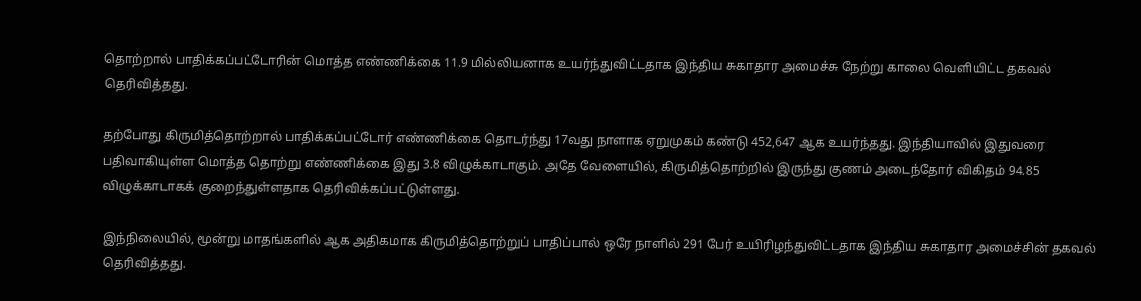தொற்றால் பாதிக்கப்பட்டோரின் மொத்த எண்ணிக்கை 11.9 மில்லியனாக உயர்ந்துவிட்டதாக இந்திய சுகாதார அமைச்சு நேற்று காலை வெளியிட்ட தகவல் தெரிவித்தது.

தற்போது கிருமித்தொற்றால் பாதிக்கப்பட்டோர் எண்ணிக்கை தொடர்ந்து 17வது நாளாக ஏறுமுகம் கண்டு 452,647 ஆக உயர்ந்தது. இந்தியாவில் இதுவரை பதிவாகியுள்ள மொத்த தொற்று எண்ணிக்கை இது 3.8 விழுக்காடாகும். அதே வேளையில், கிருமித்தொற்றில் இருந்து குணம் அடைந்தோர் விகிதம் 94.85 விழுக்காடாகக் குறைந்துள்ளதாக தெரிவிக்கப்பட்டுள்ளது.

இந்நிலையில், மூன்று மாதங்களில் ஆக அதிகமாக கிருமித்தொற்றுப் பாதிப்பால் ஒரே நாளில் 291 பேர் உயிரிழந்துவிட்டதாக இந்திய சுகாதார அமைச்சின் தகவல் தெரிவித்தது.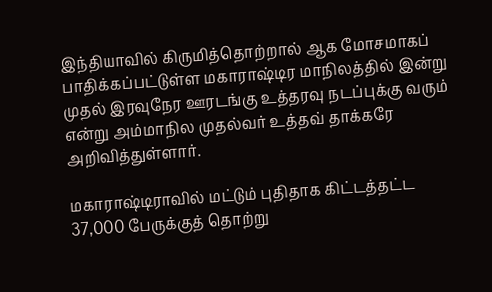இந்தியாவில் கிருமித்தொற்றால் ஆக மோசமாகப் பாதிக்கப்பட்டுள்ள மகாராஷ்டிர மாநிலத்தில் இன்று முதல் இரவுநேர ஊரடங்கு உத்தரவு நடப்புக்கு வரும் என்று அம்மாநில முதல்வர் உத்தவ் தாக்கரே அறிவித்துள்ளார்.

மகாராஷ்டிராவில் மட்டும் புதிதாக கிட்டத்தட்ட 37,000 பேருக்குத் தொற்று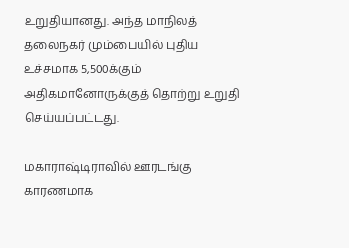உறுதியானது. அந்த மாநிலத் தலைநகர் மும்பையில் புதிய உச்சமாக 5,500க்கும் அதிகமானோருக்குத் தொற்று உறுதி செய்யப்பட்டது.

மகாராஷ்டிராவில் ஊரடங்கு காரணமாக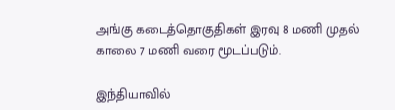அங்கு கடைத்தொகுதிகள் இரவு 8 மணி முதல் காலை 7 மணி வரை மூடப்படும்.

இந்தியாவில்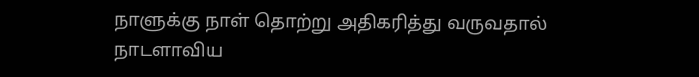நாளுக்கு நாள் தொற்று அதிகரித்து வருவதால் நாடளாவிய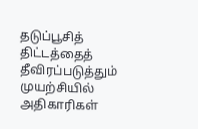தடுப்பூசித் திட்டத்தைத் தீவிரப்படுத்தும் முயற்சியில் அதிகாரிகள்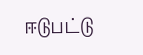ஈடுபட்டு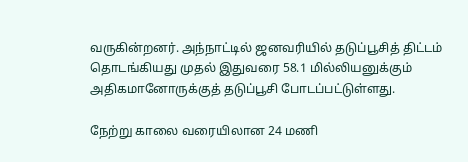வருகின்றனர். அந்நாட்டில் ஜனவரியில் தடுப்பூசித் திட்டம் தொடங்கியது முதல் இதுவரை 58.1 மில்லியனுக்கும் அதிகமானோருக்குத் தடுப்பூசி போடப்பட்டுள்ளது.

நேற்று காலை வரையிலான 24 மணி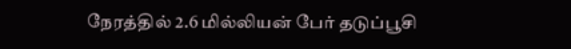நேரத்தில் 2.6 மில்லியன் பேர் தடுப்பூசி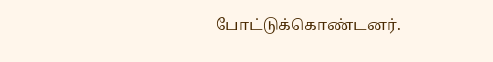போட்டுக்கொண்டனர்.